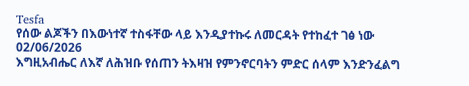Tesfa
የሰው ልጆችን በእውነተኛ ተስፋቸው ላይ እንዲያተኩሩ ለመርዳት የተከፈተ ገፅ ነው
02/06/2026
እግዚአብሔር ለእኛ ለሕዝቡ የሰጠን ትእዛዝ የምንኖርባትን ምድር ሰላም እንድንፈልግ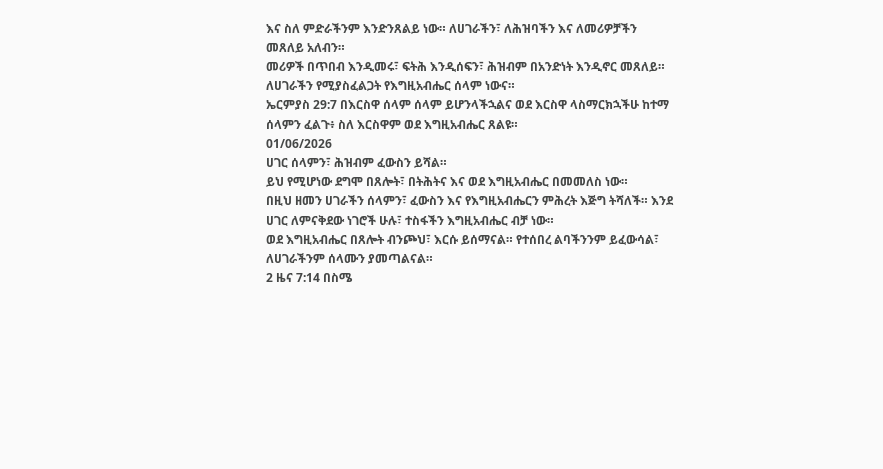እና ስለ ምድራችንም እንድንጸልይ ነው። ለሀገራችን፣ ለሕዝባችን እና ለመሪዎቻችን መጸለይ አለብን።
መሪዎች በጥበብ እንዲመሩ፣ ፍትሕ እንዲሰፍን፣ ሕዝብም በአንድነት እንዲኖር መጸለይ። ለሀገራችን የሚያስፈልጋት የእግዚአብሔር ሰላም ነውና።
ኤርምያስ 29:7 በእርስዋ ሰላም ሰላም ይሆንላችኋልና ወደ እርስዋ ላስማርክኋችሁ ከተማ ሰላምን ፈልጉ፥ ስለ እርስዋም ወደ እግዚአብሔር ጸልዩ።
01/06/2026
ሀገር ሰላምን፣ ሕዝብም ፈውስን ይሻል።
ይህ የሚሆነው ደግሞ በጸሎት፣ በትሕትና እና ወደ እግዚአብሔር በመመለስ ነው።
በዚህ ዘመን ሀገራችን ሰላምን፣ ፈውስን እና የእግዚአብሔርን ምሕረት እጅግ ትሻለች። እንደ ሀገር ለምናቅደው ነገሮች ሁሉ፣ ተስፋችን እግዚአብሔር ብቻ ነው።
ወደ እግዚአብሔር በጸሎት ብንጮህ፣ እርሱ ይሰማናል። የተሰበረ ልባችንንም ይፈውሳል፣ ለሀገራችንም ሰላሙን ያመጣልናል።
2 ዜና 7:14 በስሜ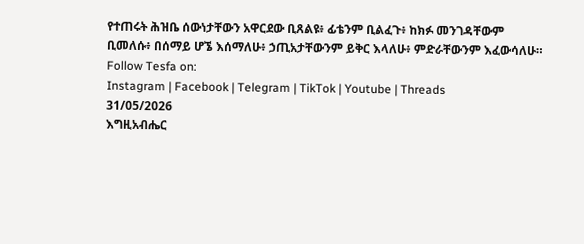የተጠሩት ሕዝቤ ሰውነታቸውን አዋርደው ቢጸልዩ፥ ፊቴንም ቢልፈጉ፥ ከክፉ መንገዳቸውም ቢመለሱ፥ በሰማይ ሆኜ እሰማለሁ፥ ኃጢአታቸውንም ይቅር እላለሁ፥ ምድራቸውንም እፈውሳለሁ።
Follow Tesfa on:
Instagram | Facebook | Telegram | TikTok | Youtube | Threads
31/05/2026
እግዚአብሔር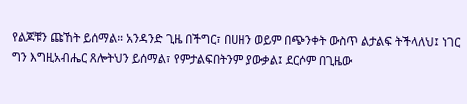የልጆቹን ጩኸት ይሰማል። አንዳንድ ጊዜ በችግር፣ በሀዘን ወይም በጭንቀት ውስጥ ልታልፍ ትችላለህ፤ ነገር ግን እግዚአብሔር ጸሎትህን ይሰማል፣ የምታልፍበትንም ያውቃል፤ ደርሶም በጊዜው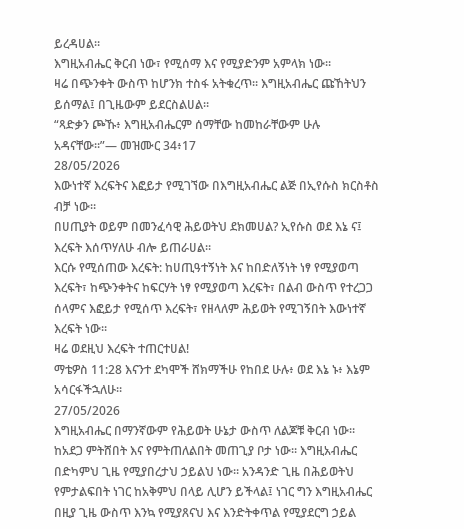ይረዳሀል።
እግዚአብሔር ቅርብ ነው፣ የሚሰማ እና የሚያድንም አምላክ ነው።
ዛሬ በጭንቀት ውስጥ ከሆንክ ተስፋ አትቁረጥ። እግዚአብሔር ጩኸትህን ይሰማል፤ በጊዜውም ይደርስልሀል።
“ጻድቃን ጮኹ፥ እግዚአብሔርም ሰማቸው ከመከራቸውም ሁሉ አዳናቸው።”— መዝሙር 34፥17
28/05/2026
እውነተኛ እረፍትና እፎይታ የሚገኘው በእግዚአብሔር ልጅ በኢየሱስ ክርስቶስ ብቻ ነው።
በሀጢያት ወይም በመንፈሳዊ ሕይወትህ ደክመሀል? ኢየሱስ ወደ እኔ ና፤ እረፍት እሰጥሃለሁ ብሎ ይጠራሀል።
እርሱ የሚሰጠው እረፍት: ከሀጢዓተኝነት እና ከበድለኝነት ነፃ የሚያወጣ እረፍት፣ ከጭንቀትና ከፍርሃት ነፃ የሚያወጣ እረፍት፣ በልብ ውስጥ የተረጋጋ ሰላምና እፎይታ የሚሰጥ እረፍት፣ የዘላለም ሕይወት የሚገኝበት እውነተኛ እረፍት ነው።
ዛሬ ወደዚህ እረፍት ተጠርተሀል!
ማቴዎስ 11:28 እናንተ ደካሞች ሸክማችሁ የከበደ ሁሉ፥ ወደ እኔ ኑ፥ እኔም አሳርፋችኋለሁ።
27/05/2026
እግዚአብሔር በማንኛውም የሕይወት ሁኔታ ውስጥ ለልጆቹ ቅርብ ነው። ከአደጋ ምትሸበት እና የምትጠለልበት መጠጊያ ቦታ ነው። እግዚአብሔር በድካምህ ጊዜ የሚያበረታህ ኃይልህ ነው። አንዳንድ ጊዜ በሕይወትህ የምታልፍበት ነገር ከአቅምህ በላይ ሊሆን ይችላል፤ ነገር ግን እግዚአብሔር በዚያ ጊዜ ውስጥ እንኳ የሚያጸናህ እና እንድትቀጥል የሚያደርግ ኃይል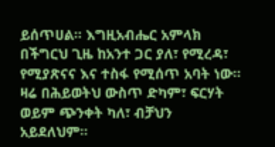ይሰጥሀል። እግዚአብሔር አምላክ በችግርህ ጊዜ ከአንተ ጋር ያለ፣ የሚረዳ፣ የሚያጽናና እና ተስፋ የሚሰጥ አባት ነው።
ዛሬ በሕይወትህ ውስጥ ድካም፣ ፍርሃት ወይም ጭንቀት ካለ፣ ብቻህን አይደለህም።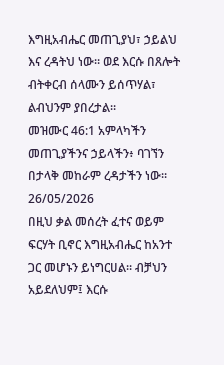እግዚአብሔር መጠጊያህ፣ ኃይልህ እና ረዳትህ ነው። ወደ እርሱ በጸሎት ብትቀርብ ሰላሙን ይሰጥሃል፣ ልብህንም ያበረታል።
መዝሙር 46:1 አምላካችን መጠጊያችንና ኃይላችን፥ ባገኘን በታላቅ መከራም ረዳታችን ነው።
26/05/2026
በዚህ ቃል መሰረት ፈተና ወይም ፍርሃት ቢኖር እግዚአብሔር ከአንተ ጋር መሆኑን ይነግርሀል። ብቻህን አይደለህም፤ እርሱ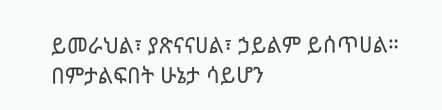ይመራህል፣ ያጽናናሀል፣ ኃይልም ይሰጥሀል።
በምታልፍበት ሁኔታ ሳይሆን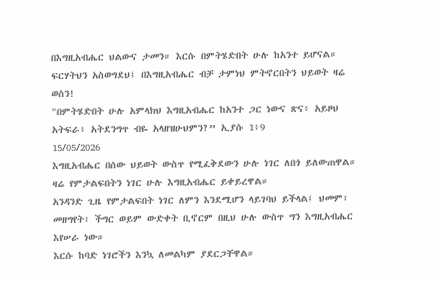በእግዚአብሔር ህልውና ታመን። እርሱ በምትሄድበት ሁሉ ከአንተ ይሆናል። ፍርሃትህን አስወግደህ፤ በእግዚአብሔር ብቻ ታምነህ ምትኖርበትን ህይወት ዛሬ ወስን!
"በምትሄድበት ሁሉ አምላክህ እግዚአብሔር ከአንተ ጋር ነውና ጽና፥ አይዞህ አትፍራ፥ አትደንግጥ ብዬ አላዘዝሁህምን?” ኢያሱ 1፥9
15/05/2026
እግዚአብሔር በሰው ህይወት ውስጥ የሚፈቅደውን ሁሉ ነገር ለበጎ ይለውጠዋል። ዛሬ የምታልፍበትን ነገር ሁሉ እግዚአብሔር ይቀይረዋል።
አንዳንድ ጊዜ የምታልፍበት ነገር ለምን እንደሚሆን ላይገባህ ይችላል፤ ህመም፣ መዘግየት፣ ችግር ወይም ውድቀት ቢኖርም በዚህ ሁሉ ውስጥ ግን እግዚአብሔር እየሠራ ነው።
እርሱ ከባድ ነገሮችን እንኳ ለመልካም ያደርጋቸዋል።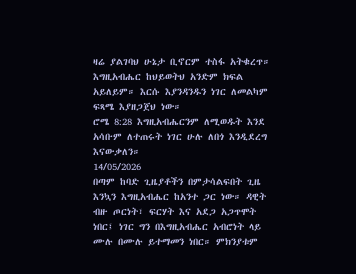ዛሬ ያልገባህ ሁኔታ ቢኖርም ተስፋ አትቁረጥ። እግዚአብሔር ከህይወትህ አንድም ክፍል አይለይም። እርሱ እያንዳንዱን ነገር ለመልካም ፍጻሜ እያዘጋጀህ ነው።
ሮሜ 8:28 እግዚአብሔርንም ለሚወዱት እንደ አሳቡም ለተጠሩት ነገር ሁሉ ለበጎ እንዲደረግ እናውቃለን።
14/05/2026
በጣም ከባድ ጊዜያቶችን በምታሳልፍበት ጊዜ እንኳን እግዚአብሔር ከአንተ ጋር ነው። ዳዊት ብዙ ጦርነት፣ ፍርሃት እና አደጋ አጋጥሞት ነበር፤ ነገር ግን በእግዚአብሔር አብሮነት ላይ ሙሉ በሙሉ ይተማመን ነበር። ምክንያቱም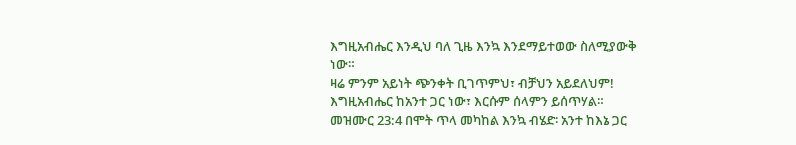እግዚአብሔር እንዲህ ባለ ጊዜ እንኳ እንደማይተወው ስለሚያውቅ ነው።
ዛሬ ምንም አይነት ጭንቀት ቢገጥምህ፣ ብቻህን አይደለህም! እግዚአብሔር ከአንተ ጋር ነው፣ እርሱም ሰላምን ይሰጥሃል።
መዝሙር 23:4 በሞት ጥላ መካከል እንኳ ብሄድ፡ አንተ ከእኔ ጋር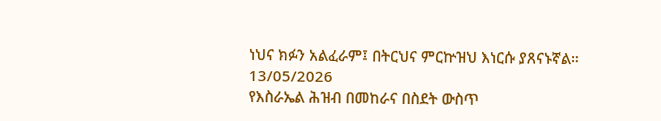ነህና ክፉን አልፈራም፤ በትርህና ምርኵዝህ እነርሱ ያጸናኑኛል።
13/05/2026
የእስራኤል ሕዝብ በመከራና በስደት ውስጥ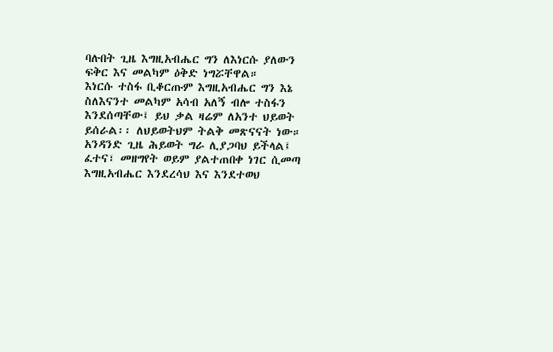ባሉበት ጊዜ እግዚአብሔር ግን ለእነርሱ ያለውን ፍቅር እና መልካም ዕቅድ ነግሯቸዋል።
እነርሱ ተስፋ ቢቆርጡም እግዚአብሔር ግን እኔ ስለእናንተ መልካም አሳብ አለኝ ብሎ ተስፋን እንደሰጣቸው፤ ይህ ቃል ዛሬም ለአንተ ህይወት ይሰራል፡፡ ለህይወትህም ትልቅ መጽናናት ነው።
አንዳንድ ጊዜ ሕይወት ግራ ሊያጋባህ ይችላል፤ ፈተና፣ መዘግየት ወይም ያልተጠበቀ ነገር ሲመጣ እግዚአብሔር እንደረሳህ እና እንደተወህ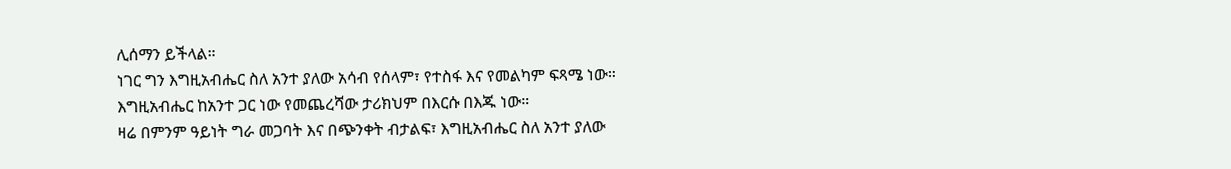ሊሰማን ይችላል።
ነገር ግን እግዚአብሔር ስለ አንተ ያለው አሳብ የሰላም፣ የተስፋ እና የመልካም ፍጻሜ ነው።
እግዚአብሔር ከአንተ ጋር ነው የመጨረሻው ታሪክህም በእርሱ በእጁ ነው።
ዛሬ በምንም ዓይነት ግራ መጋባት እና በጭንቀት ብታልፍ፣ እግዚአብሔር ስለ አንተ ያለው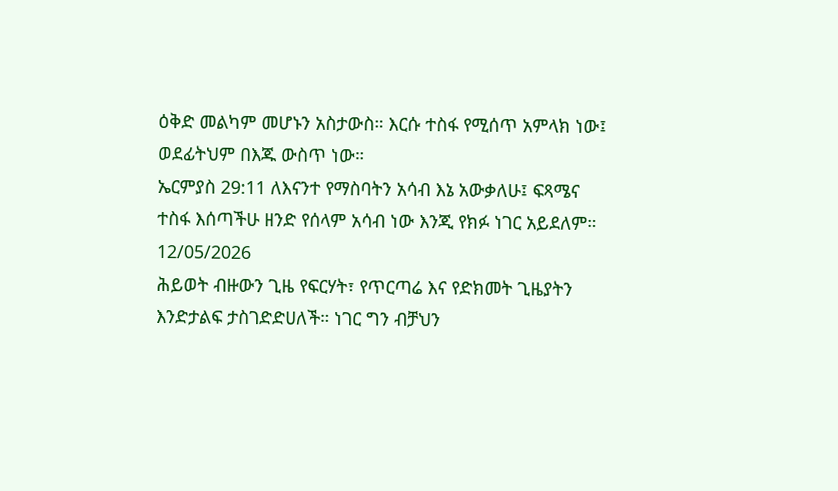ዕቅድ መልካም መሆኑን አስታውስ። እርሱ ተስፋ የሚሰጥ አምላክ ነው፤ ወደፊትህም በእጁ ውስጥ ነው።
ኤርምያስ 29:11 ለእናንተ የማስባትን አሳብ እኔ አውቃለሁ፤ ፍጻሜና ተስፋ እሰጣችሁ ዘንድ የሰላም አሳብ ነው እንጂ የክፉ ነገር አይደለም።
12/05/2026
ሕይወት ብዙውን ጊዜ የፍርሃት፣ የጥርጣሬ እና የድክመት ጊዜያትን እንድታልፍ ታስገድድሀለች። ነገር ግን ብቻህን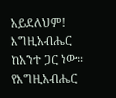አይደለህም! እግዚአብሔር ከአንተ ጋር ነው።
የእግዚአብሔር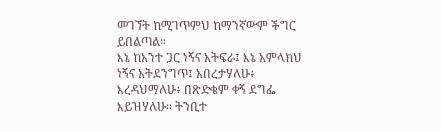መገኘት ከሚገጥምህ ከማንኛውም ችግር ይበልጣል።
እኔ ከአንተ ጋር ነኝና አትፍራ፤ እኔ አምላክህ ነኝና አትደንግጥ፤ አበረታሃለሁ፥ እረዳህማለሁ፥ በጽድቄም ቀኝ ደግፌ እይዝሃለሁ። ትንቢተ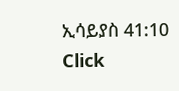ኢሳይያስ 41:10
Click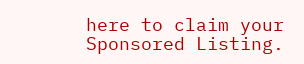here to claim your Sponsored Listing.